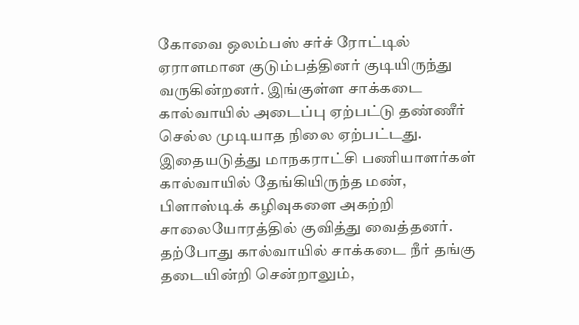கோவை ஒலம்பஸ் சர்ச் ரோட்டில் ஏராளமான குடும்பத்தினர் குடியிருந்து வருகின்றனர். இங்குள்ள சாக்கடை கால்வாயில் அடைப்பு ஏற்பட்டு தண்ணீர் செல்ல முடியாத நிலை ஏற்பட்டது. இதையடுத்து மாநகராட்சி பணியாளர்கள் கால்வாயில் தேங்கியிருந்த மண், பிளாஸ்டிக் கழிவுகளை அகற்றி சாலையோரத்தில் குவித்து வைத்தனர். தற்போது கால்வாயில் சாக்கடை நீர் தங்கு தடையின்றி சென்றாலும்,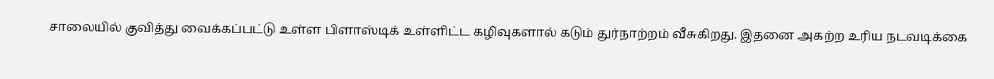சாலையில் குவித்து வைக்கப்பட்டு உள்ள பிளாஸ்டிக் உள்ளிட்ட கழிவுகளால் கடும் துர்நாற்றம் வீசுகிறது. இதனை அகற்ற உரிய நடவடிக்கை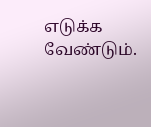எடுக்க வேண்டும்.